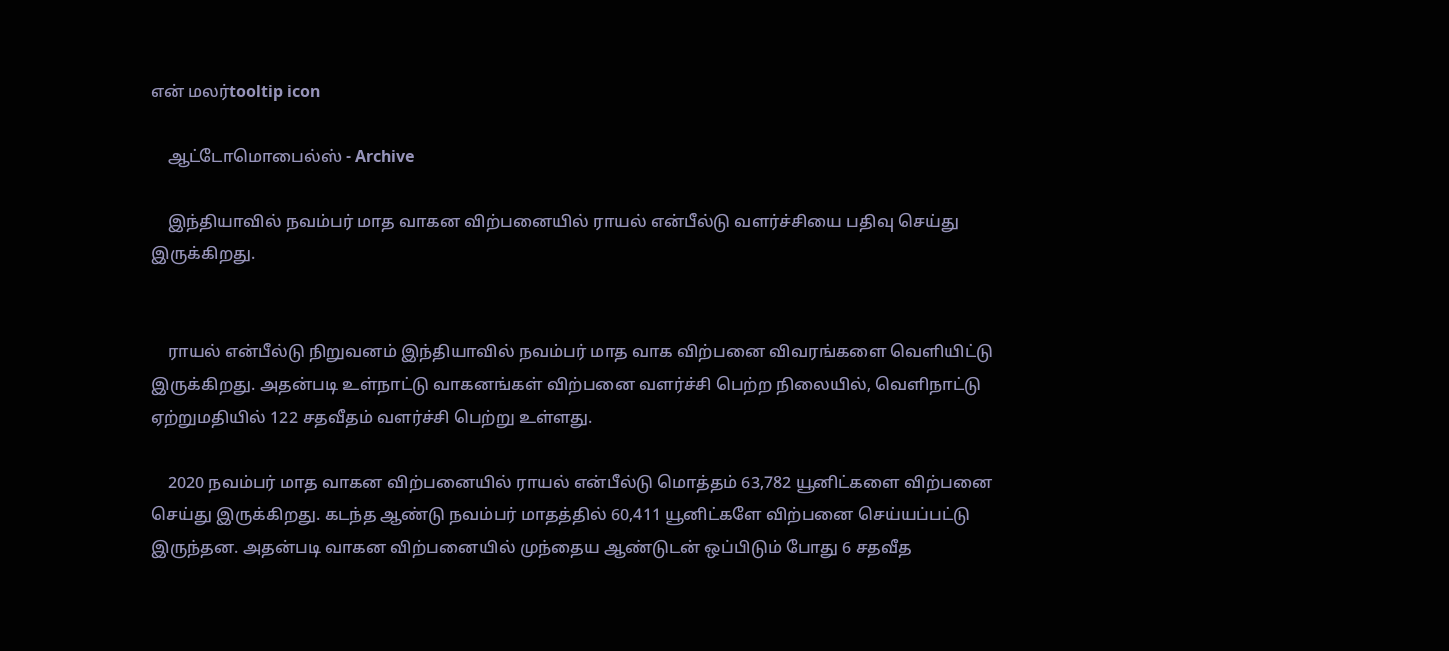என் மலர்tooltip icon

    ஆட்டோமொபைல்ஸ் - Archive

    இந்தியாவில் நவம்பர் மாத வாகன விற்பனையில் ராயல் என்பீல்டு வளர்ச்சியை பதிவு செய்து இருக்கிறது.


    ராயல் என்பீல்டு நிறுவனம் இந்தியாவில் நவம்பர் மாத வாக விற்பனை விவரங்களை வெளியிட்டு இருக்கிறது. அதன்படி உள்நாட்டு வாகனங்கள் விற்பனை வளர்ச்சி பெற்ற நிலையில், வெளிநாட்டு ஏற்றுமதியில் 122 சதவீதம் வளர்ச்சி பெற்று உள்ளது.

    2020 நவம்பர் மாத வாகன விற்பனையில் ராயல் என்பீல்டு மொத்தம் 63,782 யூனிட்களை விற்பனை செய்து இருக்கிறது. கடந்த ஆண்டு நவம்பர் மாதத்தில் 60,411 யூனிட்களே விற்பனை செய்யப்பட்டு இருந்தன. அதன்படி வாகன விற்பனையில் முந்தைய ஆண்டுடன் ஒப்பிடும் போது 6 சதவீத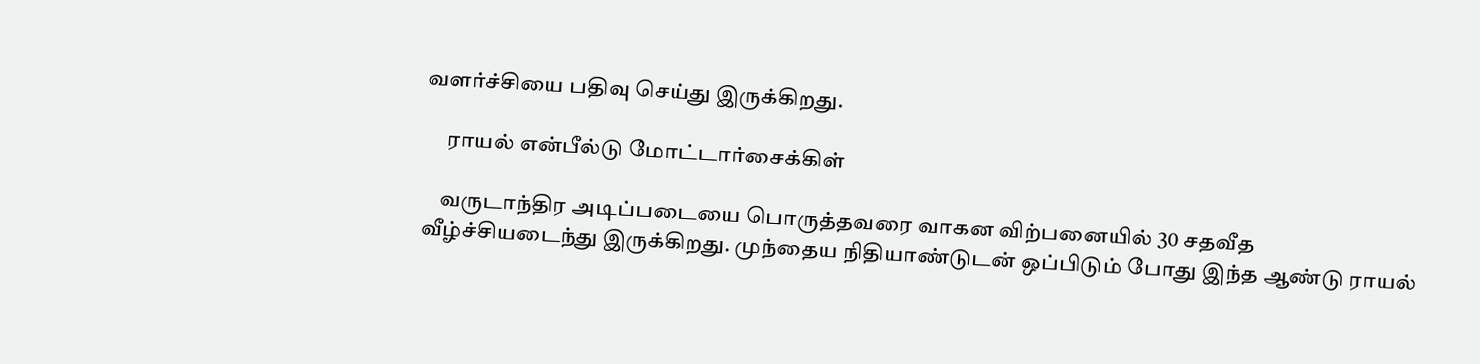வளர்ச்சியை பதிவு செய்து இருக்கிறது.

     ராயல் என்பீல்டு மோட்டார்சைக்கிள்

    வருடாந்திர அடிப்படையை பொருத்தவரை வாகன விற்பனையில் 30 சதவீத வீழ்ச்சியடைந்து இருக்கிறது. முந்தைய நிதியாண்டுடன் ஒப்பிடும் போது இந்த ஆண்டு ராயல்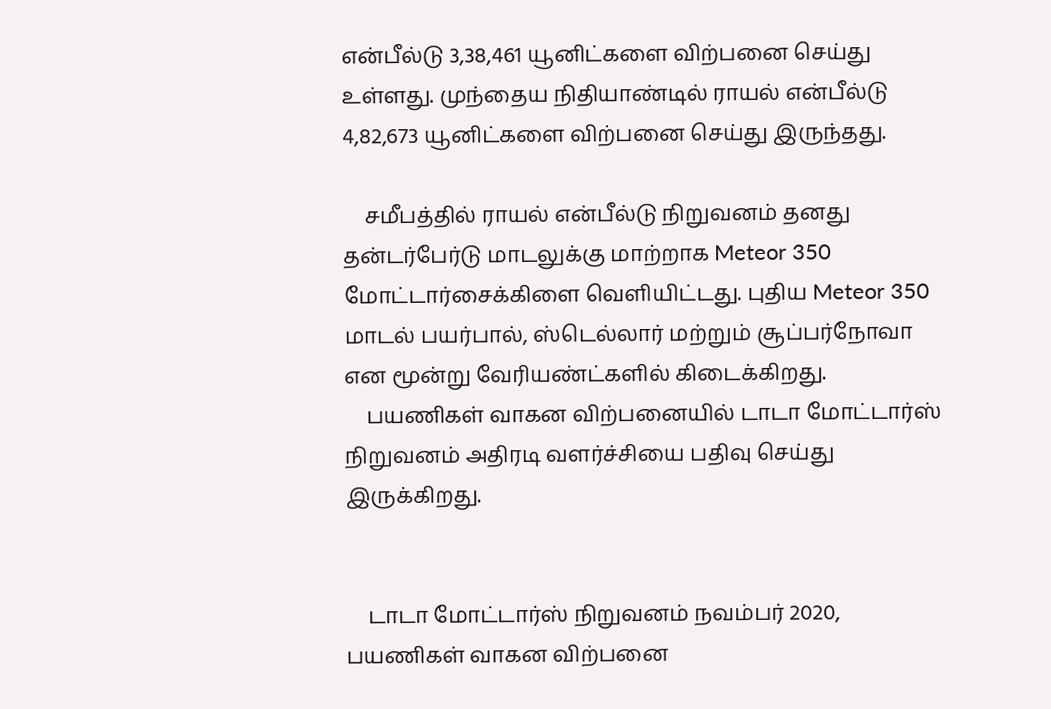என்பீல்டு 3,38,461 யூனிட்களை விற்பனை செய்து உள்ளது. முந்தைய நிதியாண்டில் ராயல் என்பீல்டு 4,82,673 யூனிட்களை விற்பனை செய்து இருந்தது.

    சமீபத்தில் ராயல் என்பீல்டு நிறுவனம் தனது தன்டர்பேர்டு மாடலுக்கு மாற்றாக Meteor 350 மோட்டார்சைக்கிளை வெளியிட்டது. புதிய Meteor 350 மாடல் பயர்பால், ஸ்டெல்லார் மற்றும் சூப்பர்நோவா என மூன்று வேரியண்ட்களில் கிடைக்கிறது.
    பயணிகள் வாகன விற்பனையில் டாடா மோட்டார்ஸ் நிறுவனம் அதிரடி வளர்ச்சியை பதிவு செய்து இருக்கிறது.


    டாடா மோட்டார்ஸ் நிறுவனம் நவம்பர் 2020, பயணிகள் வாகன விற்பனை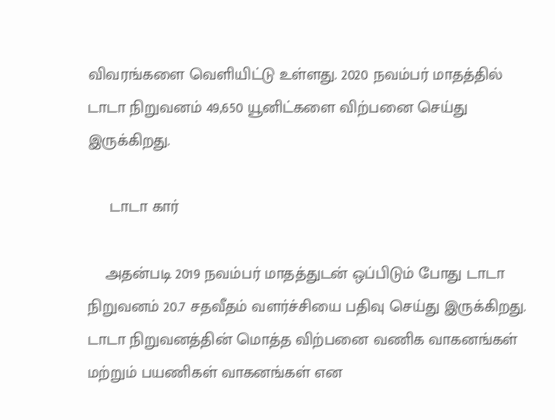விவரங்களை வெளியிட்டு உள்ளது. 2020 நவம்பர் மாதத்தில் டாடா நிறுவனம் 49,650 யூனிட்களை விற்பனை செய்து இருக்கிறது.

     டாடா கார்

    அதன்படி 2019 நவம்பர் மாதத்துடன் ஒப்பிடும் போது டாடா நிறுவனம் 20.7 சதவீதம் வளர்ச்சியை பதிவு செய்து இருக்கிறது. டாடா நிறுவனத்தின் மொத்த விற்பனை வணிக வாகனங்கள் மற்றும் பயணிகள் வாகனங்கள் என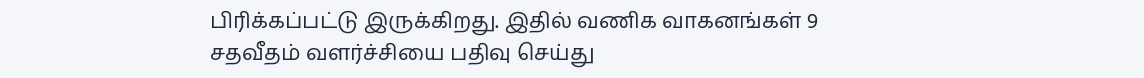பிரிக்கப்பட்டு இருக்கிறது. இதில் வணிக வாகனங்கள் 9 சதவீதம் வளர்ச்சியை பதிவு செய்து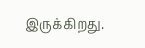இருக்கிறது.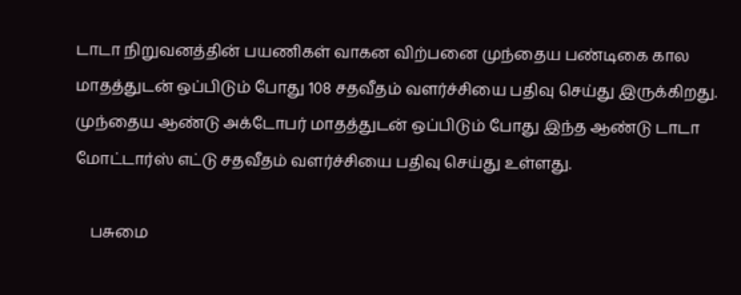டாடா நிறுவனத்தின் பயணிகள் வாகன விற்பனை முந்தைய பண்டிகை கால மாதத்துடன் ஒப்பிடும் போது 108 சதவீதம் வளர்ச்சியை பதிவு செய்து இருக்கிறது. முந்தைய ஆண்டு அக்டோபர் மாதத்துடன் ஒப்பிடும் போது இந்த ஆண்டு டாடா மோட்டார்ஸ் எட்டு சதவீதம் வளர்ச்சியை பதிவு செய்து உள்ளது.

    பசுமை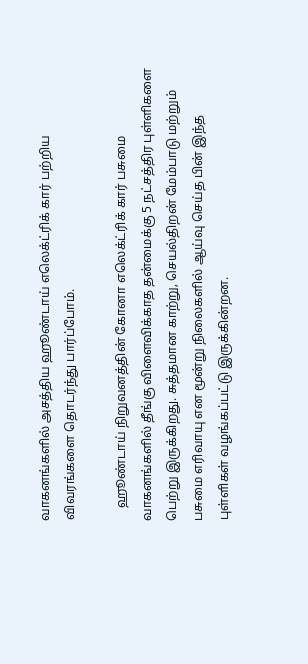வாகனங்களில் அசத்திய ஹூண்டாய் எலெக்ட்ரிக் கார் பற்றிய விவரங்களை தொடர்ந்து பார்ப்போம்.

    ஹூண்டாய் நிறுவனத்தின் கோனா எலெக்ட்ரிக் கார் பசுமை வாகனங்களில் தீங்கு விளைவிக்காத தன்மைக்கு 5 நட்சத்திர புள்ளிகளை பெற்று இருக்கிறது. சுத்தமான காற்று, செயல்திறன் மேம்பாடு மற்றும் பசுமை எரிவாயு என மூன்று நிலைகளில் ஆய்வு செய்த பின் இந்த புள்ளிகள் வழங்கப்பட்டு இருக்கின்றன.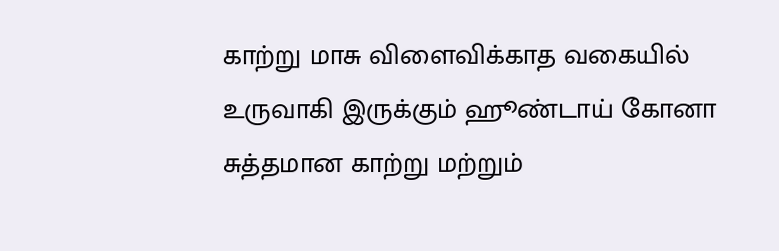காற்று மாசு விளைவிக்காத வகையில் உருவாகி இருக்கும் ஹூண்டாய் கோனா சுத்தமான காற்று மற்றும்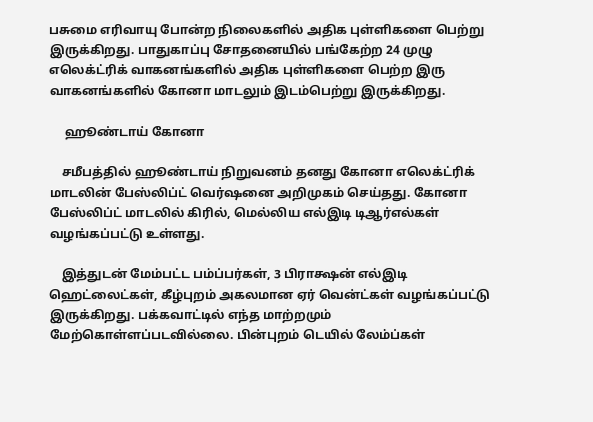பசுமை எரிவாயு போன்ற நிலைகளில் அதிக புள்ளிகளை பெற்று இருக்கிறது. பாதுகாப்பு சோதனையில் பங்கேற்ற 24 முழு எலெக்ட்ரிக் வாகனங்களில் அதிக புள்ளிகளை பெற்ற இரு வாகனங்களில் கோனா மாடலும் இடம்பெற்று இருக்கிறது.

     ஹூண்டாய் கோனா

    சமீபத்தில் ஹூண்டாய் நிறுவனம் தனது கோனா எலெக்ட்ரிக் மாடலின் பேஸ்லிப்ட் வெர்ஷனை அறிமுகம் செய்தது. கோனா பேஸ்லிப்ட் மாடலில் கிரில், மெல்லிய எல்இடி டிஆர்எல்கள் வழங்கப்பட்டு உள்ளது.

    இத்துடன் மேம்பட்ட பம்ப்பர்கள், 3 பிராக்ஷன் எல்இடி ஹெட்லைட்கள், கீழ்புறம் அகலமான ஏர் வென்ட்கள் வழங்கப்பட்டு இருக்கிறது. பக்கவாட்டில் எந்த மாற்றமும் மேற்கொள்ளப்படவில்லை. பின்புறம் டெயில் லேம்ப்கள்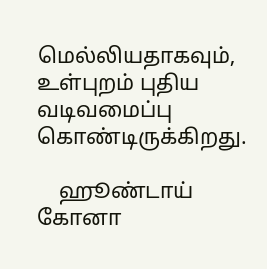மெல்லியதாகவும், உள்புறம் புதிய வடிவமைப்பு கொண்டிருக்கிறது.

    ஹூண்டாய் கோனா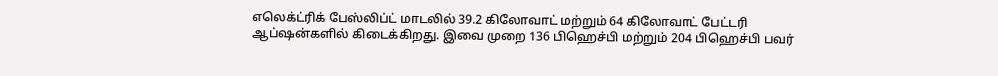எலெக்ட்ரிக் பேஸ்லிப்ட் மாடலில் 39.2 கிலோவாட் மற்றும் 64 கிலோவாட் பேட்டரி ஆப்ஷன்களில் கிடைக்கிறது. இவை முறை 136 பிஹெச்பி மற்றும் 204 பிஹெச்பி பவர்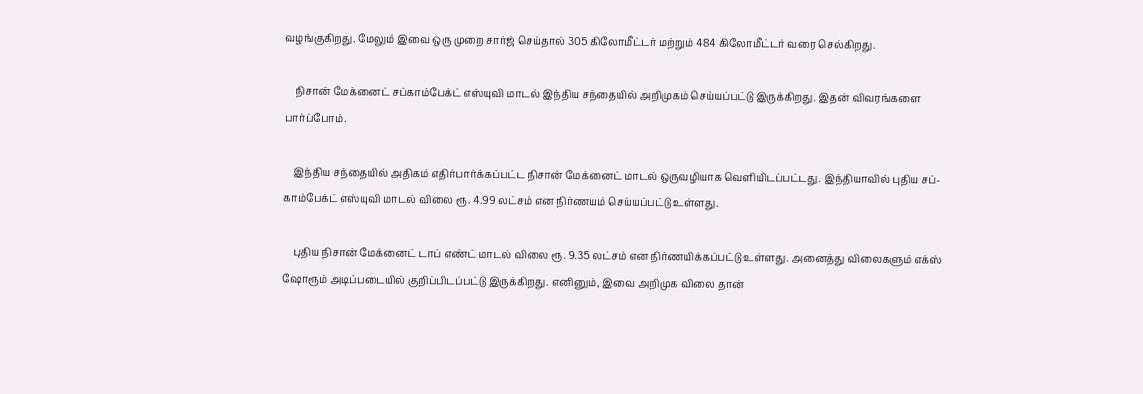வழங்குகிறது. மேலும் இவை ஒரு முறை சார்ஜ் செய்தால் 305 கிலோமீட்டர் மற்றும் 484 கிலோமீட்டர் வரை செல்கிறது.

    நிசான் மேக்னைட் சப்காம்பேக்ட் எஸ்யுவி மாடல் இந்திய சந்தையில் அறிமுகம் செய்யப்பட்டு இருக்கிறது. இதன் விவரங்களை பார்ப்போம்.

    இந்திய சந்தையில் அதிகம் எதிர்பார்க்கப்பட்ட நிசான் மேக்னைட் மாடல் ஒருவழியாக வெளியிடப்பட்டது. இந்தியாவில் புதிய சப்-காம்பேக்ட் எஸ்யுவி மாடல் விலை ரூ. 4.99 லட்சம் என நிர்ணயம் செய்யப்பட்டு உள்ளது.

    புதிய நிசான் மேக்னைட் டாப் எண்ட் மாடல் விலை ரூ. 9.35 லட்சம் என நிர்ணயிக்கப்பட்டு உள்ளது. அனைத்து விலைகளும் எக்ஸ் ஷோரூம் அடிப்படையில் குறிப்பிடப்பட்டு இருக்கிறது. எனினும், இவை அறிமுக விலை தான்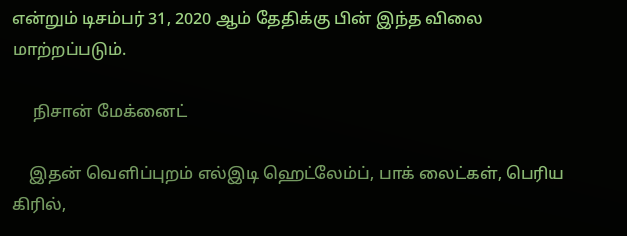என்றும் டிசம்பர் 31, 2020 ஆம் தேதிக்கு பின் இந்த விலை மாற்றப்படும்.

     நிசான் மேக்னைட்

    இதன் வெளிப்புறம் எல்இடி ஹெட்லேம்ப், பாக் லைட்கள், பெரிய கிரில்,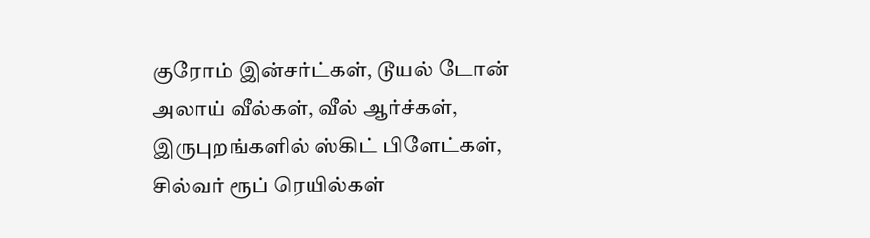குரோம் இன்சர்ட்கள், டூயல் டோன் அலாய் வீல்கள், வீல் ஆர்ச்கள், இருபுறங்களில் ஸ்கிட் பிளேட்கள், சில்வர் ரூப் ரெயில்கள்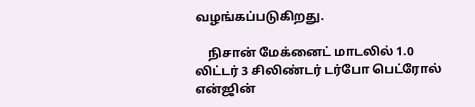வழங்கப்படுகிறது.

    நிசான் மேக்னைட் மாடலில் 1.0 லிட்டர் 3 சிலிண்டர் டர்போ பெட்ரோல் என்ஜின்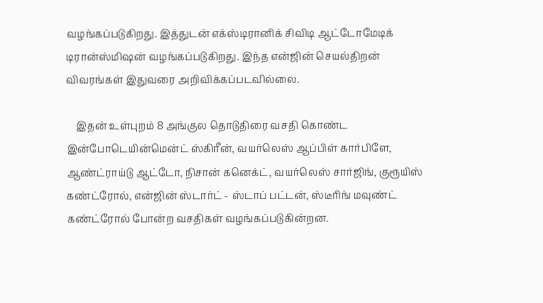வழங்கப்படுகிறது. இத்துடன் எக்ஸ்டிரானிக் சிவிடி ஆட்டோமேடிக் டிரான்ஸ்மிஷன் வழங்கப்படுகிறது. இந்த என்ஜின் செயல்திறன் விவரங்கள் இதுவரை அறிவிக்கப்படவில்லை.

    இதன் உள்புறம் 8 அங்குல தொடுதிரை வசதி கொண்ட இன்போடெயின்மென்ட் ஸ்கிரீன், வயர்லெஸ் ஆப்பிள் கார்பிளே, ஆண்ட்ராய்டு ஆட்டோ, நிசான் கனெக்ட், வயர்லெஸ் சார்ஜிங், குரூயிஸ் கண்ட்ரோல், என்ஜின் ஸ்டார்ட் - ஸ்டாப் பட்டன், ஸ்டீரிங் மவுண்ட் கண்ட்ரோல் போன்ற வசதிகள் வழங்கப்படுகின்றன.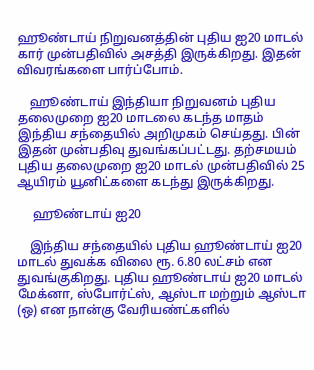ஹூண்டாய் நிறுவனத்தின் புதிய ஐ20 மாடல் கார் முன்பதிவில் அசத்தி இருக்கிறது. இதன் விவரங்களை பார்ப்போம்.

    ஹூண்டாய் இந்தியா நிறுவனம் புதிய தலைமுறை ஐ20 மாடலை கடந்த மாதம் இந்திய சந்தையில் அறிமுகம் செய்தது. பின் இதன் முன்பதிவு துவங்கப்பட்டது. தற்சமயம் புதிய தலைமுறை ஐ20 மாடல் முன்பதிவில் 25 ஆயிரம் யூனிட்களை கடந்து இருக்கிறது.

     ஹூண்டாய் ஐ20

    இந்திய சந்தையில் புதிய ஹூண்டாய் ஐ20 மாடல் துவக்க விலை ரூ. 6.80 லட்சம் என துவங்குகிறது. புதிய ஹூண்டாய் ஐ20 மாடல் மேக்னா, ஸ்போர்ட்ஸ், ஆஸ்டா மற்றும் ஆஸ்டா (ஒ) என நான்கு வேரியண்ட்களில்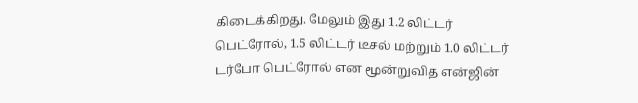கிடைக்கிறது. மேலும் இது 1.2 லிட்டர் பெட்ரோல், 1.5 லிட்டர் டீசல் மற்றும் 1.0 லிட்டர் டர்போ பெட்ரோல் என மூன்றுவித என்ஜின்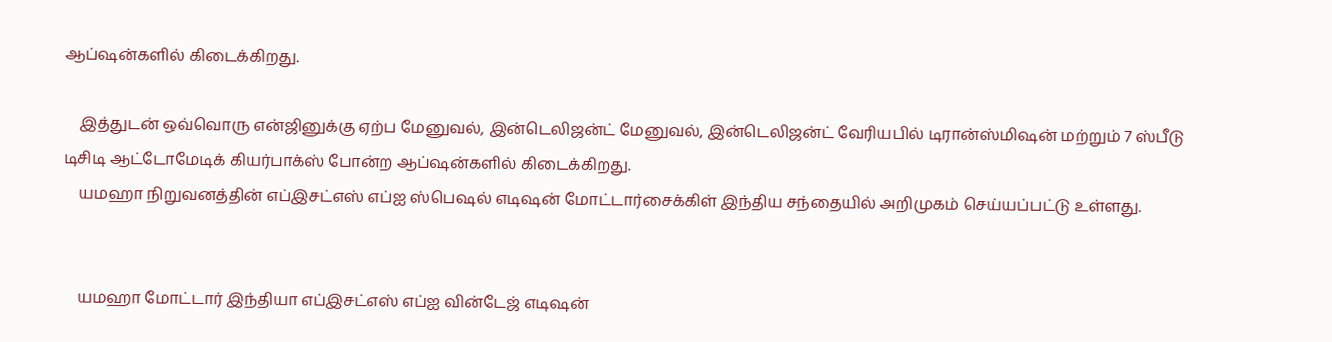ஆப்ஷன்களில் கிடைக்கிறது.

    இத்துடன் ஒவ்வொரு என்ஜினுக்கு ஏற்ப மேனுவல், இன்டெலிஜன்ட் மேனுவல், இன்டெலிஜன்ட் வேரியபில் டிரான்ஸ்மிஷன் மற்றும் 7 ஸ்பீடு டிசிடி ஆட்டோமேடிக் கியர்பாக்ஸ் போன்ற ஆப்ஷன்களில் கிடைக்கிறது.
    யமஹா நிறுவனத்தின் எப்இசட்எஸ் எப்ஐ ஸ்பெஷல் எடிஷன் மோட்டார்சைக்கிள் இந்திய சந்தையில் அறிமுகம் செய்யப்பட்டு உள்ளது.


    யமஹா மோட்டார் இந்தியா எப்இசட்எஸ் எப்ஐ வின்டேஜ் எடிஷன்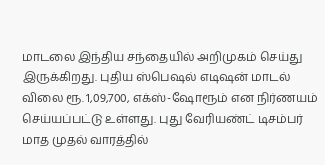மாடலை இந்திய சந்தையில் அறிமுகம் செய்து இருக்கிறது. புதிய ஸ்பெஷல் எடிஷன் மாடல் விலை ரூ. 1,09,700, எக்ஸ்-ஷோரூம் என நிர்ணயம் செய்யப்பட்டு உள்ளது. புது வேரியண்ட் டிசம்பர் மாத முதல் வாரத்தில்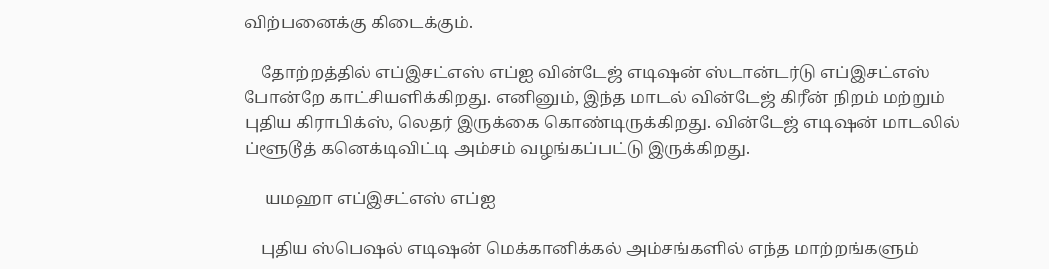விற்பனைக்கு கிடைக்கும்.

    தோற்றத்தில் எப்இசட்எஸ் எப்ஐ வின்டேஜ் எடிஷன் ஸ்டான்டர்டு எப்இசட்எஸ் போன்றே காட்சியளிக்கிறது. எனினும், இந்த மாடல் வின்டேஜ் கிரீன் நிறம் மற்றும் புதிய கிராபிக்ஸ், லெதர் இருக்கை கொண்டிருக்கிறது. வின்டேஜ் எடிஷன் மாடலில் ப்ளூடூத் கனெக்டிவிட்டி அம்சம் வழங்கப்பட்டு இருக்கிறது.

     யமஹா எப்இசட்எஸ் எப்ஐ

    புதிய ஸ்பெஷல் எடிஷன் மெக்கானிக்கல் அம்சங்களில் எந்த மாற்றங்களும்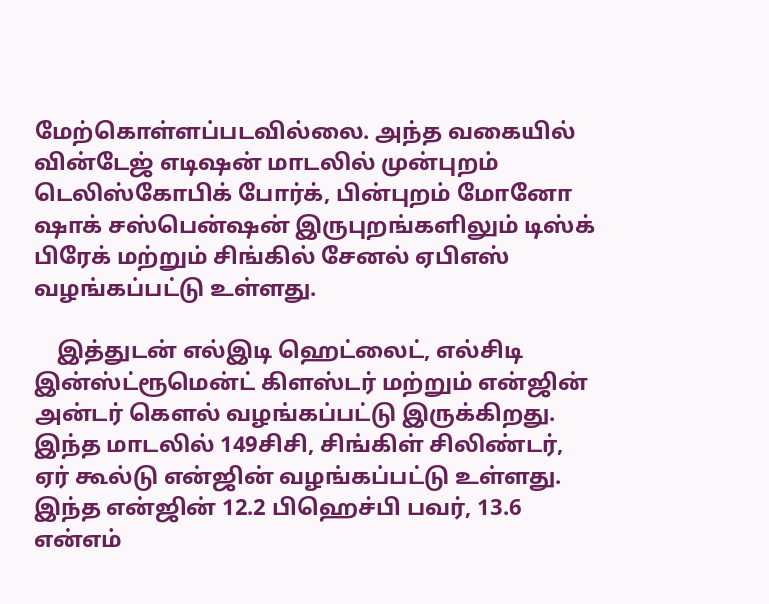மேற்கொள்ளப்படவில்லை. அந்த வகையில் வின்டேஜ் எடிஷன் மாடலில் முன்புறம் டெலிஸ்கோபிக் போர்க், பின்புறம் மோனோ ஷாக் சஸ்பென்ஷன் இருபுறங்களிலும் டிஸ்க் பிரேக் மற்றும் சிங்கில் சேனல் ஏபிஎஸ் வழங்கப்பட்டு உள்ளது.

    இத்துடன் எல்இடி ஹெட்லைட், எல்சிடி இன்ஸ்ட்ரூமென்ட் கிளஸ்டர் மற்றும் என்ஜின் அன்டர் கௌல் வழங்கப்பட்டு இருக்கிறது. இந்த மாடலில் 149சிசி, சிங்கிள் சிலிண்டர், ஏர் கூல்டு என்ஜின் வழங்கப்பட்டு உள்ளது. இந்த என்ஜின் 12.2 பிஹெச்பி பவர், 13.6 என்எம்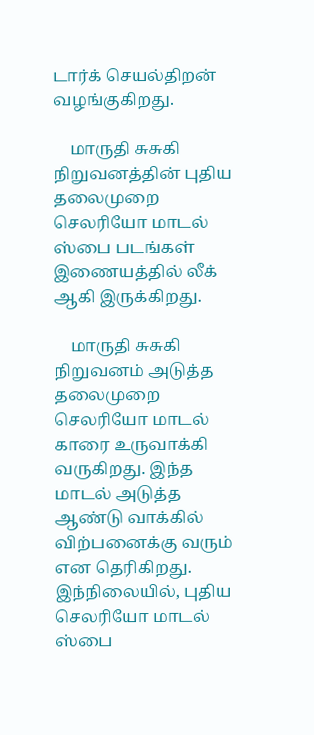டார்க் செயல்திறன் வழங்குகிறது.

    மாருதி சுசுகி நிறுவனத்தின் புதிய தலைமுறை செலரியோ மாடல் ஸ்பை படங்கள் இணையத்தில் லீக் ஆகி இருக்கிறது.

    மாருதி சுசுகி நிறுவனம் அடுத்த தலைமுறை செலரியோ மாடல் காரை உருவாக்கி வருகிறது. இந்த மாடல் அடுத்த ஆண்டு வாக்கில் விற்பனைக்கு வரும் என தெரிகிறது. இந்நிலையில், புதிய செலரியோ மாடல் ஸ்பை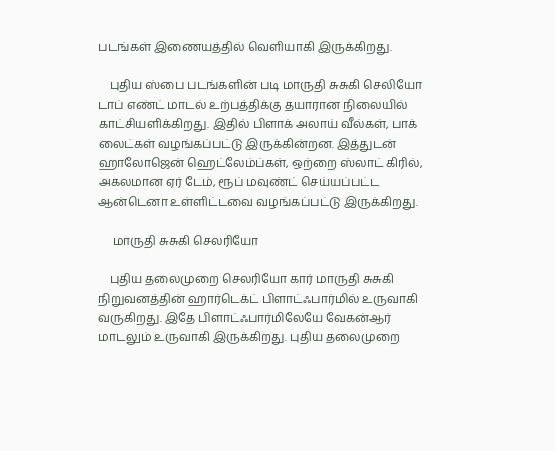படங்கள் இணையத்தில் வெளியாகி இருக்கிறது.

    புதிய ஸ்பை படங்களின் படி மாருதி சுசுகி செலியோ டாப் எண்ட் மாடல் உற்பத்திக்கு தயாரான நிலையில் காட்சியளிக்கிறது. இதில் பிளாக் அலாய் வீல்கள், பாக் லைட்கள் வழங்கப்பட்டு இருக்கின்றன. இத்துடன் ஹாலோஜென் ஹெட்லேம்ப்கள், ஒற்றை ஸ்லாட் கிரில், அகலமான ஏர் டேம், ரூப் மவுண்ட் செய்யப்பட்ட ஆன்டெனா உள்ளிட்டவை வழங்கப்பட்டு இருக்கிறது.

     மாருதி சுசுகி செலரியோ

    புதிய தலைமுறை செலரியோ கார் மாருதி சுசுகி நிறுவனத்தின் ஹார்டெக்ட் பிளாட்ஃபார்மில் உருவாகி வருகிறது. இதே பிளாட்ஃபார்மிலேயே வேகன்ஆர் மாடலும் உருவாகி இருக்கிறது. புதிய தலைமுறை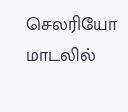செலரியோ மாடலில்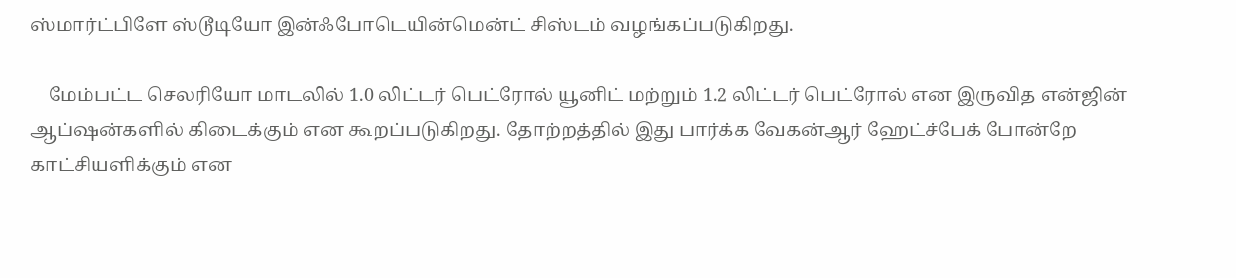ஸ்மார்ட்பிளே ஸ்டூடியோ இன்ஃபோடெயின்மென்ட் சிஸ்டம் வழங்கப்படுகிறது.

    மேம்பட்ட செலரியோ மாடலில் 1.0 லிட்டர் பெட்ரோல் யூனிட் மற்றும் 1.2 லிட்டர் பெட்ரோல் என இருவித என்ஜின் ஆப்ஷன்களில் கிடைக்கும் என கூறப்படுகிறது. தோற்றத்தில் இது பார்க்க வேகன்ஆர் ஹேட்ச்பேக் போன்றே காட்சியளிக்கும் என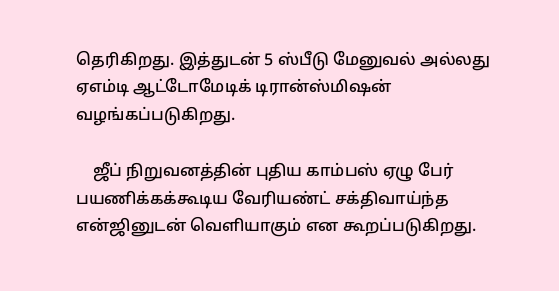தெரிகிறது. இத்துடன் 5 ஸ்பீடு மேனுவல் அல்லது ஏஎம்டி ஆட்டோமேடிக் டிரான்ஸ்மிஷன் வழங்கப்படுகிறது.

    ஜீப் நிறுவனத்தின் புதிய காம்பஸ் ஏழு பேர் பயணிக்கக்கூடிய வேரியண்ட் சக்திவாய்ந்த என்ஜினுடன் வெளியாகும் என கூறப்படுகிறது.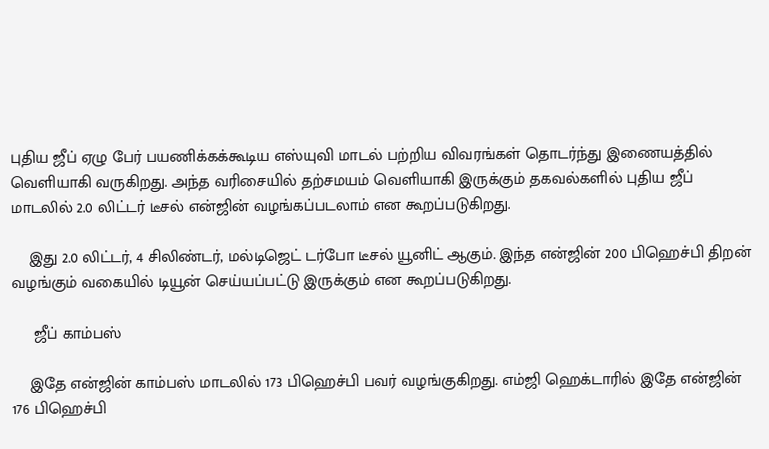புதிய ஜீப் ஏழு பேர் பயணிக்கக்கூடிய எஸ்யுவி மாடல் பற்றிய விவரங்கள் தொடர்ந்து இணையத்தில் வெளியாகி வருகிறது. அந்த வரிசையில் தற்சமயம் வெளியாகி இருக்கும் தகவல்களில் புதிய ஜீப் மாடலில் 2.0 லிட்டர் டீசல் என்ஜின் வழங்கப்படலாம் என கூறப்படுகிறது.

    இது 2.0 லிட்டர், 4 சிலிண்டர், மல்டிஜெட் டர்போ டீசல் யூனிட் ஆகும். இந்த என்ஜின் 200 பிஹெச்பி திறன் வழங்கும் வகையில் டியூன் செய்யப்பட்டு இருக்கும் என கூறப்படுகிறது.

     ஜீப் காம்பஸ்

    இதே என்ஜின் காம்பஸ் மாடலில் 173 பிஹெச்பி பவர் வழங்குகிறது. எம்ஜி ஹெக்டாரில் இதே என்ஜின் 176 பிஹெச்பி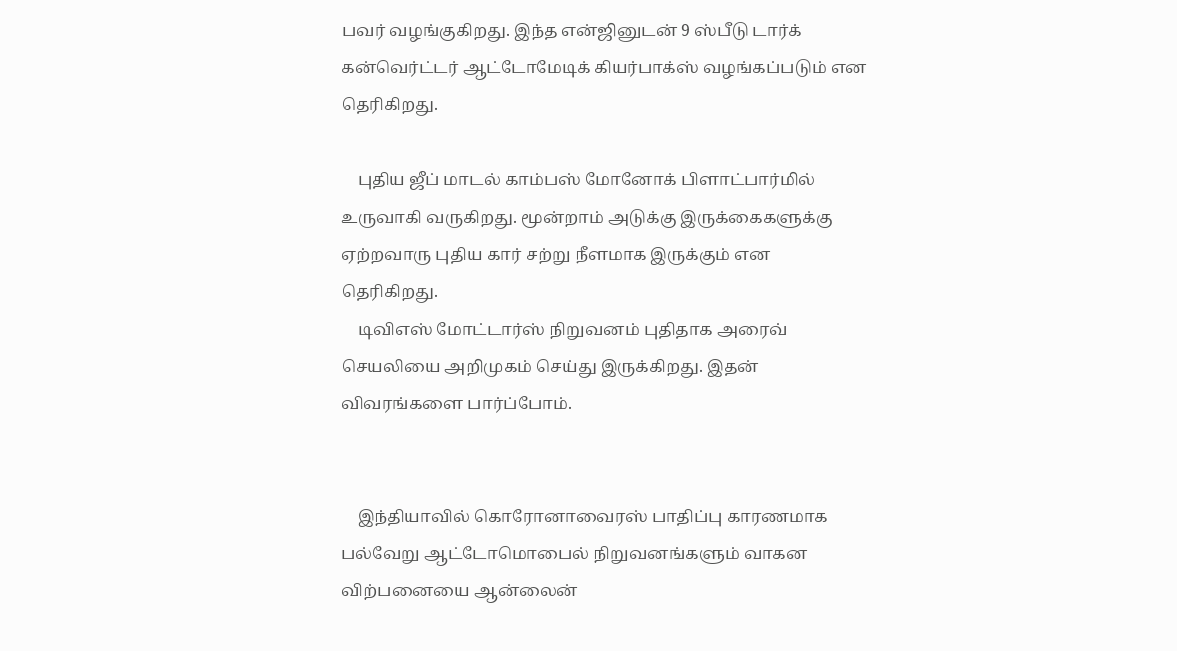பவர் வழங்குகிறது. இந்த என்ஜினுடன் 9 ஸ்பீடு டார்க் கன்வெர்ட்டர் ஆட்டோமேடிக் கியர்பாக்ஸ் வழங்கப்படும் என தெரிகிறது.

    புதிய ஜீப் மாடல் காம்பஸ் மோனோக் பிளாட்பார்மில் உருவாகி வருகிறது. மூன்றாம் அடுக்கு இருக்கைகளுக்கு ஏற்றவாரு புதிய கார் சற்று நீளமாக இருக்கும் என தெரிகிறது.
    டிவிஎஸ் மோட்டார்ஸ் நிறுவனம் புதிதாக அரைவ் செயலியை அறிமுகம் செய்து இருக்கிறது. இதன் விவரங்களை பார்ப்போம்.


    இந்தியாவில் கொரோனாவைரஸ் பாதிப்பு காரணமாக பல்வேறு ஆட்டோமொபைல் நிறுவனங்களும் வாகன விற்பனையை ஆன்லைன்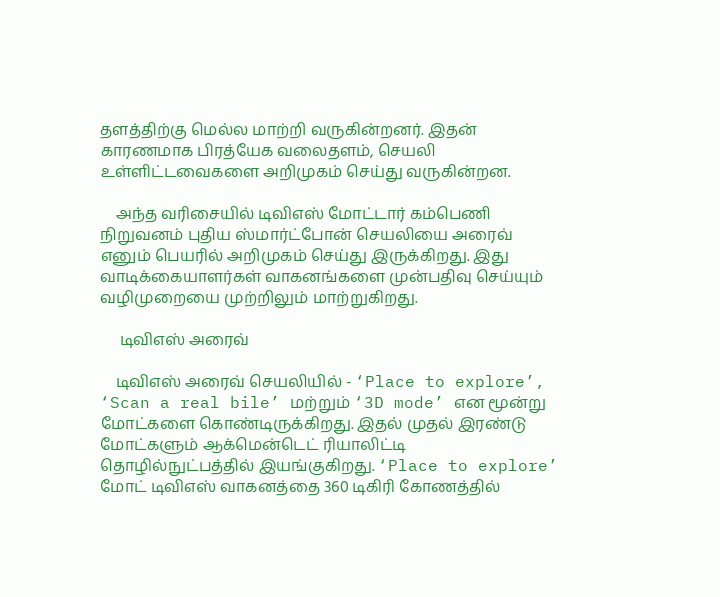தளத்திற்கு மெல்ல மாற்றி வருகின்றனர். இதன் காரணமாக பிரத்யேக வலைதளம், செயலி உள்ளிட்டவைகளை அறிமுகம் செய்து வருகின்றன.

    அந்த வரிசையில் டிவிஎஸ் மோட்டார் கம்பெணி நிறுவனம் புதிய ஸ்மார்ட்போன் செயலியை அரைவ் எனும் பெயரில் அறிமுகம் செய்து இருக்கிறது. இது வாடிக்கையாளர்கள் வாகனங்களை முன்பதிவு செய்யும் வழிமுறையை முற்றிலும் மாற்றுகிறது.

     டிவிஎஸ் அரைவ்

    டிவிஎஸ் அரைவ் செயலியில் - ‘Place to explore’, ‘Scan a real bile’ மற்றும் ‘3D mode’ என மூன்று மோட்களை கொண்டிருக்கிறது. இதல் முதல் இரண்டு மோட்களும் ஆக்மென்டெட் ரியாலிட்டி தொழில்நுட்பத்தில் இயங்குகிறது. ‘Place to explore’ மோட் டிவிஎஸ் வாகனத்தை 360 டிகிரி கோணத்தில்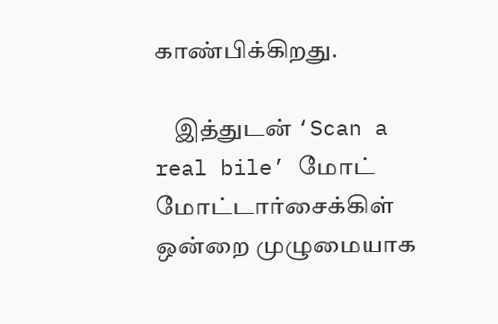காண்பிக்கிறது.

    இத்துடன் ‘Scan a real bile’ மோட் மோட்டார்சைக்கிள் ஒன்றை முழுமையாக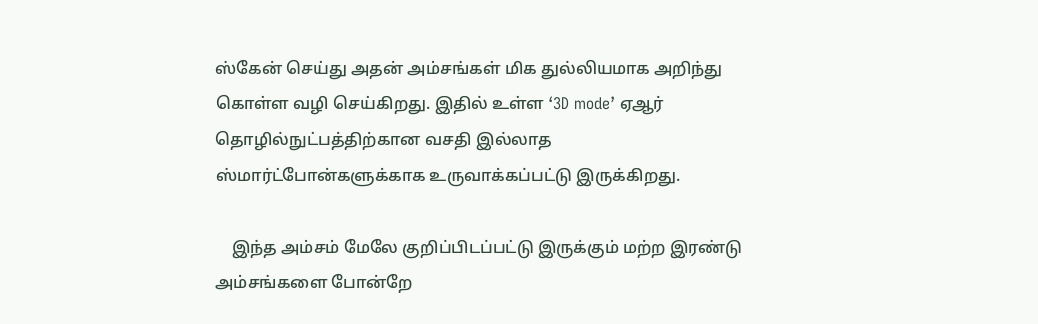ஸ்கேன் செய்து அதன் அம்சங்கள் மிக துல்லியமாக அறிந்து கொள்ள வழி செய்கிறது. இதில் உள்ள ‘3D mode’ ஏஆர் தொழில்நுட்பத்திற்கான வசதி இல்லாத ஸ்மார்ட்போன்களுக்காக உருவாக்கப்பட்டு இருக்கிறது.

    இந்த அம்சம் மேலே குறிப்பிடப்பட்டு இருக்கும் மற்ற இரண்டு அம்சங்களை போன்றே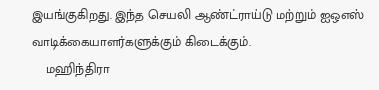இயங்குகிறது. இந்த செயலி ஆண்ட்ராய்டு மற்றும் ஐஒஎஸ் வாடிக்கையாளர்களுக்கும் கிடைக்கும்.
    மஹிந்திரா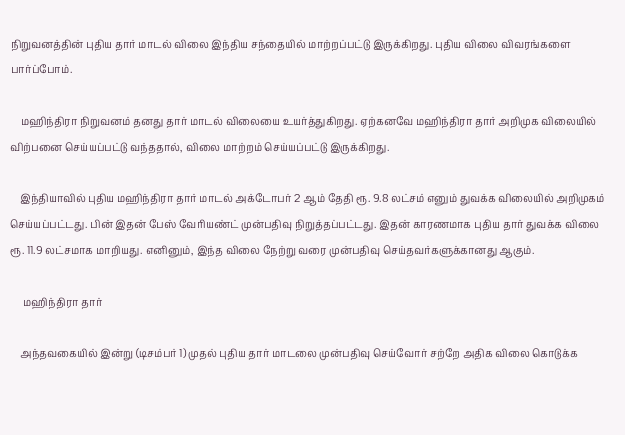நிறுவனத்தின் புதிய தார் மாடல் விலை இந்திய சந்தையில் மாற்றப்பட்டு இருக்கிறது. புதிய விலை விவரங்களை பார்ப்போம்.

    மஹிந்திரா நிறுவனம் தனது தார் மாடல் விலையை உயர்த்துகிறது. ஏற்கனவே மஹிந்திரா தார் அறிமுக விலையில் விற்பனை செய்யப்பட்டு வந்ததால், விலை மாற்றம் செய்யப்பட்டு இருக்கிறது.

    இந்தியாவில் புதிய மஹிந்திரா தார் மாடல் அக்டோபர் 2 ஆம் தேதி ரூ. 9.8 லட்சம் எனும் துவக்க விலையில் அறிமுகம் செய்யப்பட்டது. பின் இதன் பேஸ் வேரியண்ட் முன்பதிவு நிறுத்தப்பட்டது. இதன் காரணமாக புதிய தார் துவக்க விலை ரூ. 11.9 லட்சமாக மாறியது. எனினும், இந்த விலை நேற்று வரை முன்பதிவு செய்தவர்களுக்கானது ஆகும்.

     மஹிந்திரா தார்

    அந்தவகையில் இன்று (டிசம்பர் 1) முதல் புதிய தார் மாடலை முன்பதிவு செய்வோர் சற்றே அதிக விலை கொடுக்க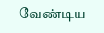வேண்டிய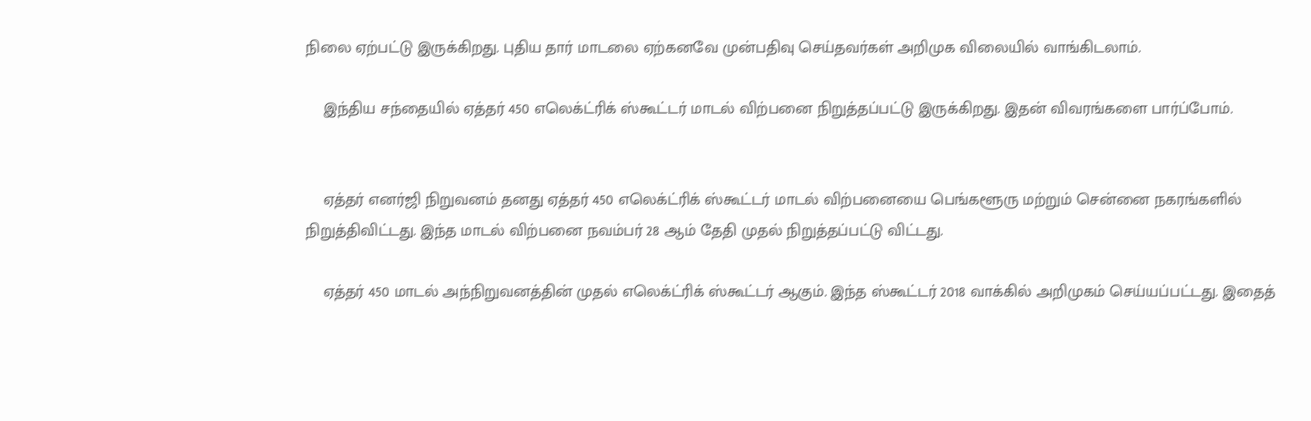நிலை ஏற்பட்டு இருக்கிறது. புதிய தார் மாடலை ஏற்கனவே முன்பதிவு செய்தவர்கள் அறிமுக விலையில் வாங்கிடலாம்.

    இந்திய சந்தையில் ஏத்தர் 450 எலெக்ட்ரிக் ஸ்கூட்டர் மாடல் விற்பனை நிறுத்தப்பட்டு இருக்கிறது. இதன் விவரங்களை பார்ப்போம்.


    ஏத்தர் எனர்ஜி நிறுவனம் தனது ஏத்தர் 450 எலெக்ட்ரிக் ஸ்கூட்டர் மாடல் விற்பனையை பெங்களூரு மற்றும் சென்னை நகரங்களில் நிறுத்திவிட்டது. இந்த மாடல் விற்பனை நவம்பர் 28 ஆம் தேதி முதல் நிறுத்தப்பட்டு விட்டது.

    ஏத்தர் 450 மாடல் அந்நிறுவனத்தின் முதல் எலெக்ட்ரிக் ஸ்கூட்டர் ஆகும். இந்த ஸ்கூட்டர் 2018 வாக்கில் அறிமுகம் செய்யப்பட்டது. இதைத்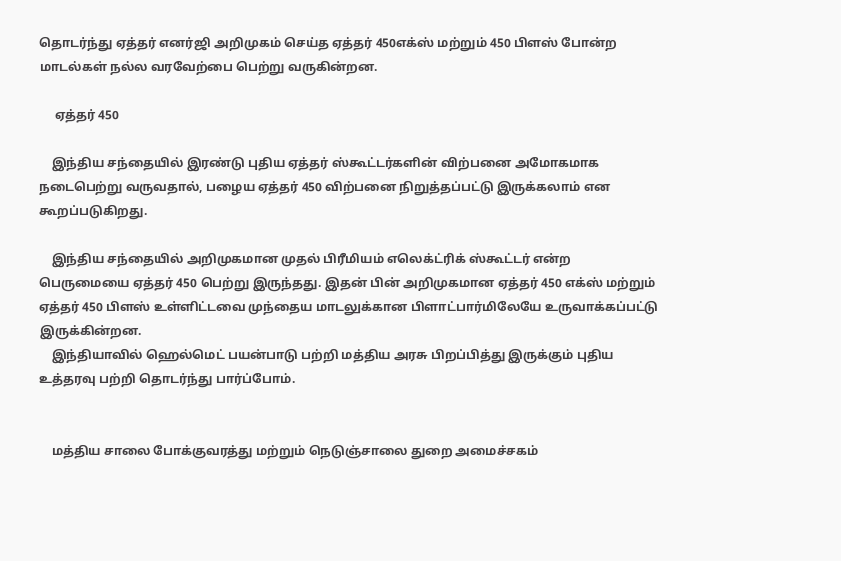தொடர்ந்து ஏத்தர் எனர்ஜி அறிமுகம் செய்த ஏத்தர் 450எக்ஸ் மற்றும் 450 பிளஸ் போன்ற மாடல்கள் நல்ல வரவேற்பை பெற்று வருகின்றன.

     ஏத்தர் 450

    இந்திய சந்தையில் இரண்டு புதிய ஏத்தர் ஸ்கூட்டர்களின் விற்பனை அமோகமாக நடைபெற்று வருவதால், பழைய ஏத்தர் 450 விற்பனை நிறுத்தப்பட்டு இருக்கலாம் என கூறப்படுகிறது.

    இந்திய சந்தையில் அறிமுகமான முதல் பிரீமியம் எலெக்ட்ரிக் ஸ்கூட்டர் என்ற பெருமையை ஏத்தர் 450 பெற்று இருந்தது. இதன் பின் அறிமுகமான ஏத்தர் 450 எக்ஸ் மற்றும் ஏத்தர் 450 பிளஸ் உள்ளிட்டவை முந்தைய மாடலுக்கான பிளாட்பார்மிலேயே உருவாக்கப்பட்டு இருக்கின்றன.
    இந்தியாவில் ஹெல்மெட் பயன்பாடு பற்றி மத்திய அரசு பிறப்பித்து இருக்கும் புதிய உத்தரவு பற்றி தொடர்ந்து பார்ப்போம்.


    மத்திய சாலை போக்குவரத்து மற்றும் நெடுஞ்சாலை துறை அமைச்சகம்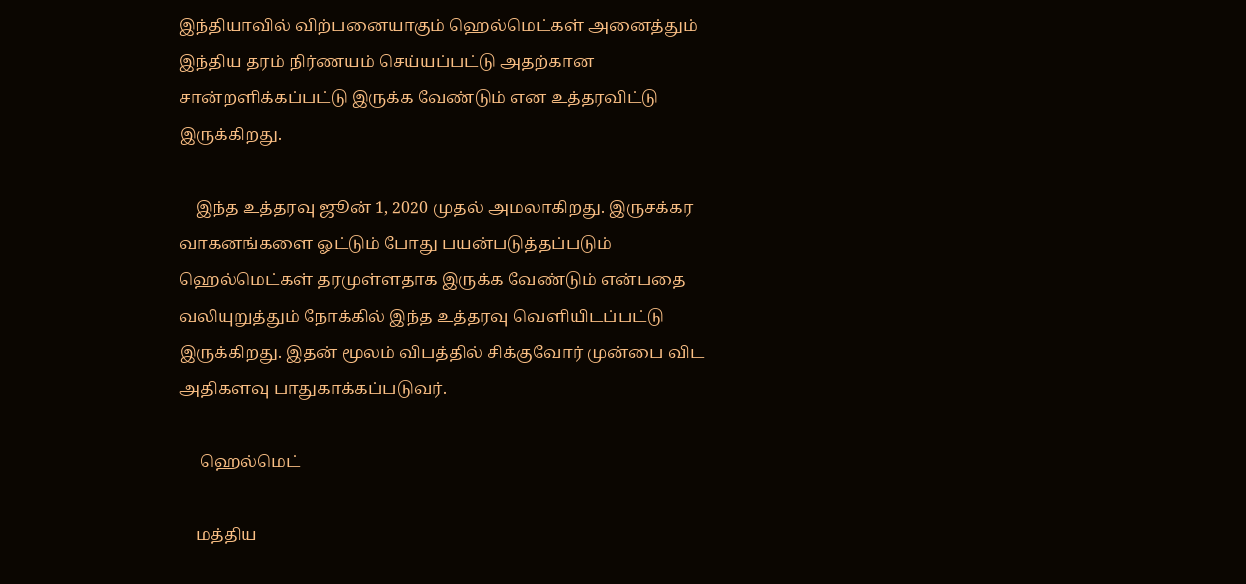இந்தியாவில் விற்பனையாகும் ஹெல்மெட்கள் அனைத்தும் இந்திய தரம் நிர்ணயம் செய்யப்பட்டு அதற்கான சான்றளிக்கப்பட்டு இருக்க வேண்டும் என உத்தரவிட்டு இருக்கிறது.

    இந்த உத்தரவு ஜூன் 1, 2020 முதல் அமலாகிறது. இருசக்கர வாகனங்களை ஓட்டும் போது பயன்படுத்தப்படும் ஹெல்மெட்கள் தரமுள்ளதாக இருக்க வேண்டும் என்பதை வலியுறுத்தும் நோக்கில் இந்த உத்தரவு வெளியிடப்பட்டு இருக்கிறது. இதன் மூலம் விபத்தில் சிக்குவோர் முன்பை விட அதிகளவு பாதுகாக்கப்படுவர்.

     ஹெல்மெட்

    மத்திய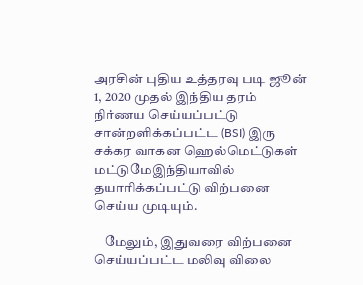அரசின் புதிய உத்தரவு படி ஜூன் 1, 2020 முதல் இந்திய தரம் நிர்ணய செய்யப்பட்டு சான்றளிக்கப்பட்ட (BSI) இரு சக்கர வாகன ஹெல்மெட்டுகள்  மட்டுமேஇந்தியாவில் தயாரிக்கப்பட்டு விற்பனை செய்ய முடியும்.

    மேலும், இதுவரை விற்பனை செய்யப்பட்ட மலிவு விலை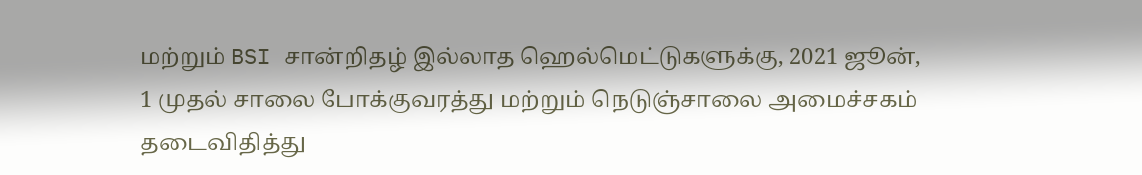மற்றும் BSI சான்றிதழ் இல்லாத ஹெல்மெட்டுகளுக்கு, 2021 ஜூன், 1 முதல் சாலை போக்குவரத்து மற்றும் நெடுஞ்சாலை அமைச்சகம் தடைவிதித்து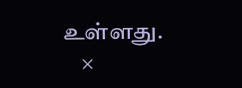உள்ளது.
    ×